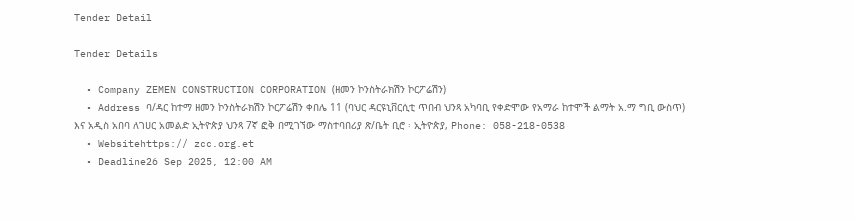Tender Detail

Tender Details

  • Company ZEMEN CONSTRUCTION CORPORATION (ዘመን ኮንስትራክሽን ኮርፖሬሽን)
  • Address ባ/ዳር ከተማ ዘመን ኮንስትራክሽን ኮርፖሬሽን ቀበሌ 11 (ባህር ዳርዩኒቨርሲቲ ጥበብ ህንጻ አካባቢ የቀድሞው የአማራ ከተሞች ልማት አ.ማ ግቢ ውስጥ) እና አዲስ አበባ ለገሀር አመልድ ኢትዮጵያ ህንጻ 7ኛ ፎቅ በሚገኘው ማስተባበሪያ ጽ/ቤት ቢሮ ፡ ኢትዮጵያ, Phone: 058-218-0538
  • Websitehttps:// zcc.org.et
  • Deadline26 Sep 2025, 12:00 AM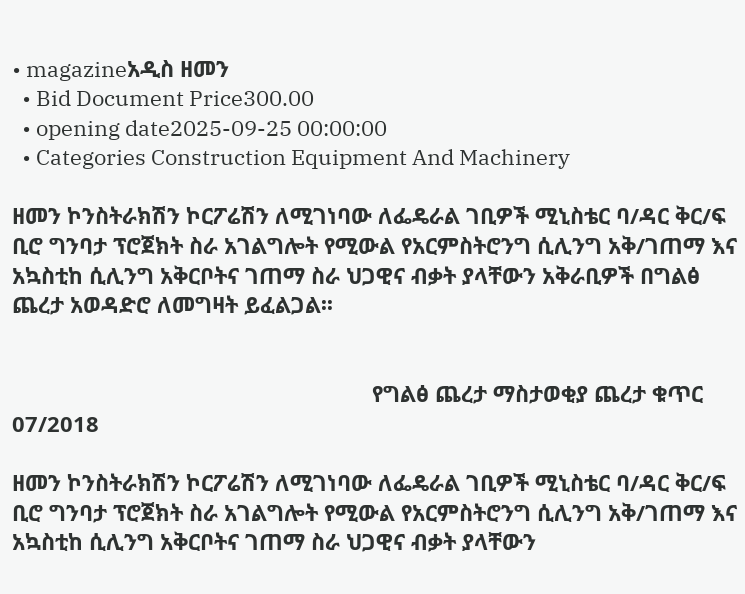• magazineአዲስ ዘመን
  • Bid Document Price300.00
  • opening date2025-09-25 00:00:00
  • Categories Construction Equipment And Machinery

ዘመን ኮንስትራክሽን ኮርፖሬሽን ለሚገነባው ለፌዴራል ገቢዎች ሚኒስቴር ባ/ዳር ቅር/ፍ ቢሮ ግንባታ ፕሮጀክት ስራ አገልግሎት የሚውል የአርምስትሮንግ ሲሊንግ አቅ/ገጠማ እና አኳስቲከ ሲሊንግ አቅርቦትና ገጠማ ስራ ህጋዊና ብቃት ያላቸውን አቅራቢዎች በግልፅ ጨረታ አወዳድሮ ለመግዛት ይፈልጋል፡፡


                                                            የግልፅ ጨረታ ማስታወቂያ ጨረታ ቁጥር 07/2018

ዘመን ኮንስትራክሽን ኮርፖሬሽን ለሚገነባው ለፌዴራል ገቢዎች ሚኒስቴር ባ/ዳር ቅር/ፍ ቢሮ ግንባታ ፕሮጀክት ስራ አገልግሎት የሚውል የአርምስትሮንግ ሲሊንግ አቅ/ገጠማ እና አኳስቲከ ሲሊንግ አቅርቦትና ገጠማ ስራ ህጋዊና ብቃት ያላቸውን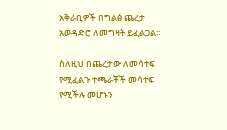አቅራቢዎች በግልፅ ጨረታ አወዳድሮ ለመግዛት ይፈልጋል፡፡

ስለዚህ በጨረታው ለመሳተፍ የሚፈልጉ ተጫራቾች መሳተፍ የሚችሉ መሆኑን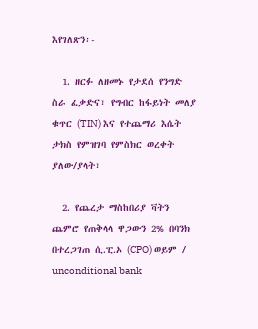እየገለጽን፡-

  1. ዘርፉ ለዘመኑ የታደሰ የንግድ ስራ ፈቃድና፣ የግብር ከፋይነት መለያ ቁጥር (TIN) እና የተጨማሪ እሴት ታክስ የምዝገባ የምስክር ወረቀት ያለው/ያላት፣

  2. የጨረታ ማስከበሪያ ቫትን ጨምሮ የጠቅላላ ዋጋውን 2% በባንክ በተረጋገጠ ሲ.ፒ.ኦ (CPO) ወይም / unconditional bank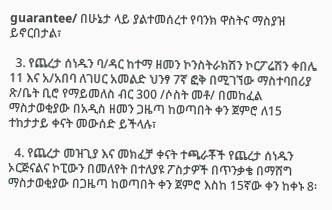guarantee/ በሁኔታ ላይ ያልተመሰረተ የባንክ ዋስትና ማስያዝ ይኖርበታል፣

  3. የጨረታ ሰነዱን ባ/ዳር ከተማ ዘመን ኮንስትራክሽን ኮርፖሬሽን ቀበሌ 11 እና አ/አበባ ለገሀር አመልድ ህንፃ 7ኛ ፎቅ በሚገኘው ማስተባበሪያ ጽ/ቤት ቢሮ የማይመለስ ብር 300 /ሶስት መቶ/ በመከፈል ማስታወቂያው በአዲስ ዘመን ጋዜጣ ከወጣበት ቀን ጀምሮ ለ15 ተከታታይ ቀናት መውሰድ ይችላሉ፣

  4. የጨረታ መዝጊያ እና መክፈቻ ቀናት ተጫራቾች የጨረታ ሰነዱን ኦርጅናልና ኮፒውን በመለየት በተለያዩ ፖስታዎች በጥንቃቄ በማሸግ ማስታወቂያው በጋዜጣ ከወጣበት ቀን ጀምሮ እስከ 15ኛው ቀን ከቀኑ 8፡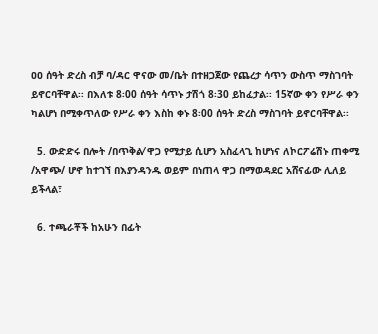ዐዐ ሰዓት ድረስ ብቻ ባ/ዳር ዋናው መ/ቤት በተዘጋጀው የጨረታ ሳጥን ውስጥ ማስገባት ይኖርባቸዋል፡፡ በእለቱ 8፡00 ሰዓት ሳጥኑ ታሽጎ 8፡30 ይከፈታል፡፡ 15ኛው ቀን የሥራ ቀን ካልሆነ በሚቀጥለው የሥራ ቀን እስከ ቀኑ 8፡00 ሰዓት ድረስ ማስገባት ይኖርባቸዋል፡፡

  5. ውድድሩ በሎት /በጥቅል⁄ ዋጋ የሚታይ ሲሆን አስፈላጊ ከሆነና ለኮርፖሬሽኑ ጠቀሚ /አዋጭ/ ሆኖ ከተገኘ በእያንዳንዱ ወይም በነጠላ ዋጋ በማወዳደር አሸናፊው ሊለይ ይችላል፣

  6. ተጫራቾች ከአሁን በፊት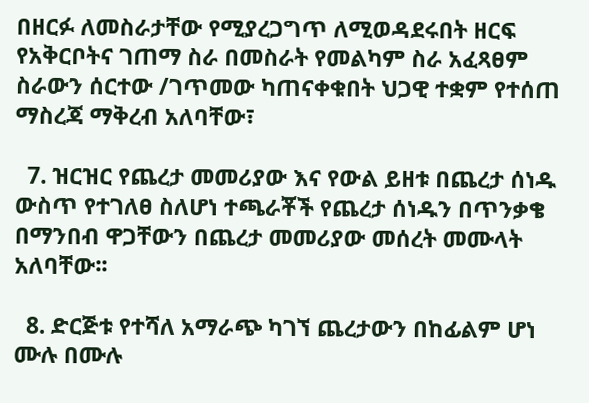በዘርፉ ለመስራታቸው የሚያረጋግጥ ለሚወዳደሩበት ዘርፍ የአቅርቦትና ገጠማ ስራ በመስራት የመልካም ስራ አፈጻፀም ስራውን ሰርተው /ገጥመው ካጠናቀቁበት ህጋዊ ተቋም የተሰጠ ማስረጃ ማቅረብ አለባቸው፣

  7. ዝርዝር የጨረታ መመሪያው እና የውል ይዘቱ በጨረታ ሰነዱ ውስጥ የተገለፀ ስለሆነ ተጫራቾች የጨረታ ሰነዱን በጥንቃቄ በማንበብ ዋጋቸውን በጨረታ መመሪያው መሰረት መሙላት አለባቸው፡፡

  8. ድርጅቱ የተሻለ አማራጭ ካገኘ ጨረታውን በከፊልም ሆነ ሙሉ በሙሉ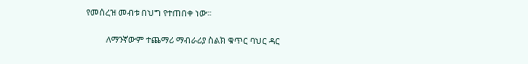የመሰረዝ መብቱ በህግ የተጠበቀ ነው፡፡

          ለማንኛውም ተጨማሪ ማብራሪያ ስልክ ቁጥር ባህር ዳር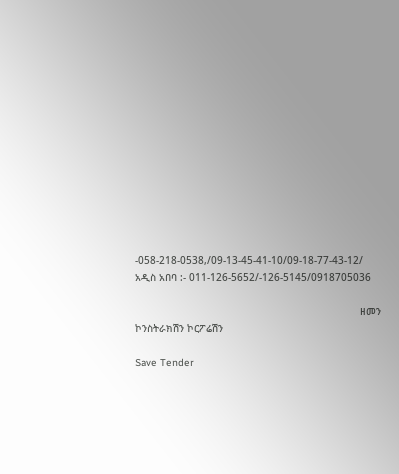-058-218-0538,/09-13-45-41-10/09-18-77-43-12/        አዲስ አበባ :- 011-126-5652/-126-5145/0918705036

                                                                           ዘመን ኮንስትራክሽን ኮርፖሬሽን

Save Tender